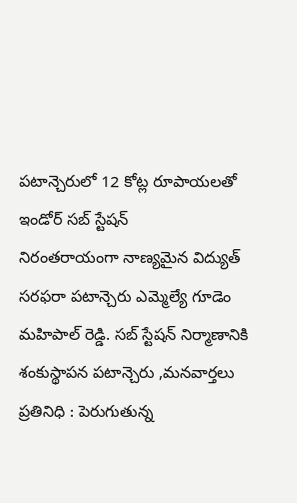పటాన్చెరులో 12 కోట్ల రూపాయలతో ఇండోర్ సబ్ స్టేషన్
నిరంతరాయంగా నాణ్యమైన విద్యుత్ సరఫరా పటాన్చెరు ఎమ్మెల్యే గూడెం మహిపాల్ రెడ్డి. సబ్ స్టేషన్ నిర్మాణానికి శంకుస్థాపన పటాన్చెరు ,మనవార్తలు ప్రతినిధి : పెరుగుతున్న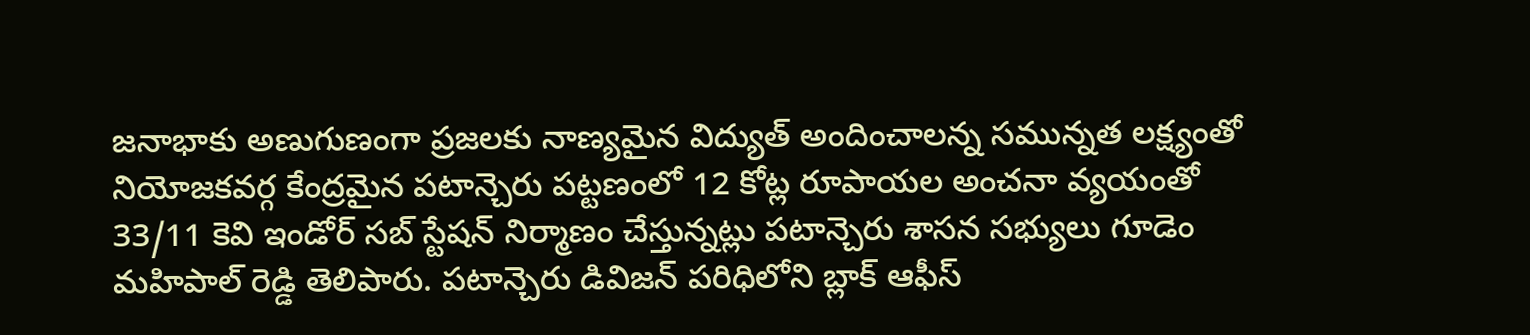జనాభాకు అణుగుణంగా ప్రజలకు నాణ్యమైన విద్యుత్ అందించాలన్న సమున్నత లక్ష్యంతో నియోజకవర్గ కేంద్రమైన పటాన్చెరు పట్టణంలో 12 కోట్ల రూపాయల అంచనా వ్యయంతో 33/11 కెవి ఇండోర్ సబ్ స్టేషన్ నిర్మాణం చేస్తున్నట్లు పటాన్చెరు శాసన సభ్యులు గూడెం మహిపాల్ రెడ్డి తెలిపారు. పటాన్చెరు డివిజన్ పరిధిలోని బ్లాక్ ఆఫీస్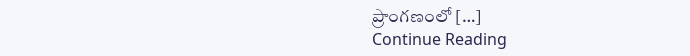ప్రాంగణంలో […]
Continue Reading